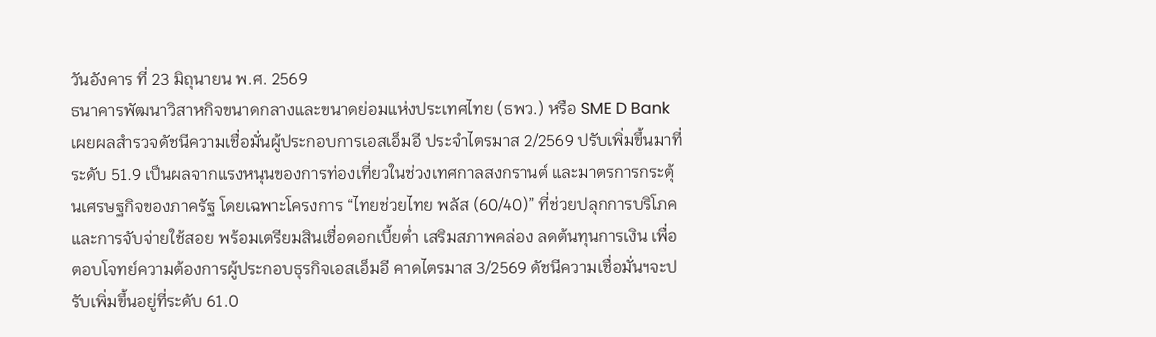วันอังคาร ที่ 23 มิถุนายน พ.ศ. 2569
ธนาคารพัฒนาวิสาหกิจขนาดกลางและขนาดย่อมแห่งประเทศไทย (ธพว.) หรือ SME D Bank เผยผลสำรวจดัชนีความเชื่อมั่นผู้ประกอบการเอสเอ็มอี ประจำไตรมาส 2/2569 ปรับเพิ่มขึ้นมาที่ระดับ 51.9 เป็นผลจากแรงหนุนของการท่องเที่ยวในช่วงเทศกาลสงกรานต์ และมาตรการกระตุ้นเศรษฐกิจของภาครัฐ โดยเฉพาะโครงการ “ไทยช่วยไทย พลัส (60/40)” ที่ช่วยปลุกการบริโภคและการจับจ่ายใช้สอย พร้อมเตรียมสินเชื่อดอกเบี้ยต่ำ เสริมสภาพคล่อง ลดต้นทุนการเงิน เพื่อตอบโจทย์ความต้องการผู้ประกอบธุรกิจเอสเอ็มอี คาดไตรมาส 3/2569 ดัชนีความเชื่อมั่นฯจะปรับเพิ่มขึ้นอยู่ที่ระดับ 61.0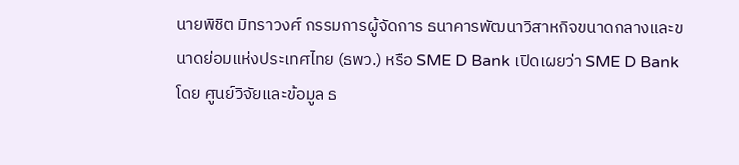นายพิชิต มิทราวงศ์ กรรมการผู้จัดการ ธนาคารพัฒนาวิสาหกิจขนาดกลางและขนาดย่อมแห่งประเทศไทย (ธพว.) หรือ SME D Bank เปิดเผยว่า SME D Bank โดย ศูนย์วิจัยและข้อมูล ธ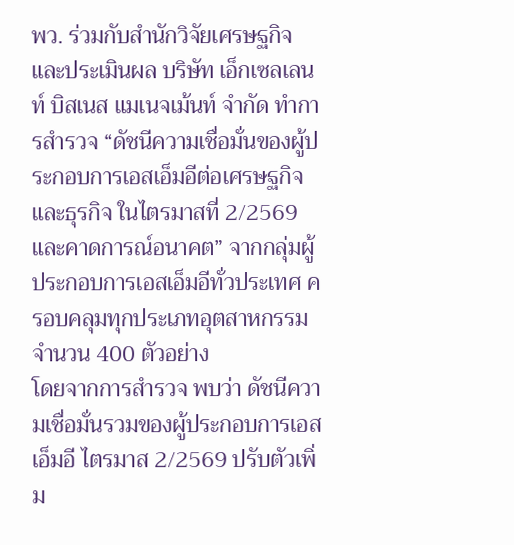พว. ร่วมกับสำนักวิจัยเศรษฐกิจและประเมินผล บริษัท เอ็กเซลเลนท์ บิสเนส แมเนจเม้นท์ จำกัด ทำการสำรวจ “ดัชนีความเชื่อมั่นของผู้ประกอบการเอสเอ็มอีต่อเศรษฐกิจและธุรกิจ ในไตรมาสที่ 2/2569 และคาดการณ์อนาคต” จากกลุ่มผู้ประกอบการเอสเอ็มอีทั่วประเทศ ครอบคลุมทุกประเภทอุตสาหกรรม จำนวน 400 ตัวอย่าง
โดยจากการสำรวจ พบว่า ดัชนีความเชื่อมั่นรวมของผู้ประกอบการเอสเอ็มอี ไตรมาส 2/2569 ปรับตัวเพิ่ม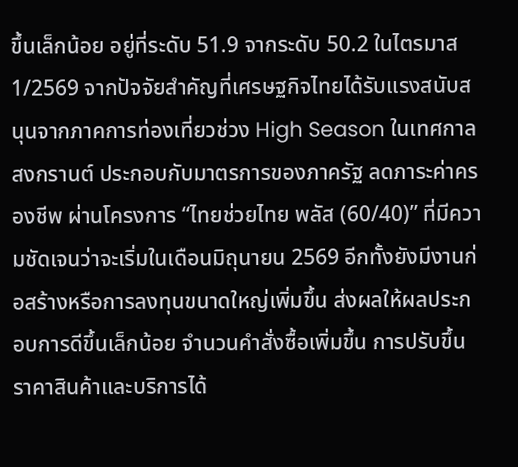ขึ้นเล็กน้อย อยู่ที่ระดับ 51.9 จากระดับ 50.2 ในไตรมาส 1/2569 จากปัจจัยสำคัญที่เศรษฐกิจไทยได้รับแรงสนับสนุนจากภาคการท่องเที่ยวช่วง High Season ในเทศกาลสงกรานต์ ประกอบกับมาตรการของภาครัฐ ลดภาระค่าครองชีพ ผ่านโครงการ “ไทยช่วยไทย พลัส (60/40)” ที่มีความชัดเจนว่าจะเริ่มในเดือนมิถุนายน 2569 อีกทั้งยังมีงานก่อสร้างหรือการลงทุนขนาดใหญ่เพิ่มขึ้น ส่งผลให้ผลประกอบการดีขึ้นเล็กน้อย จำนวนคำสั่งซื้อเพิ่มขึ้น การปรับขึ้นราคาสินค้าและบริการได้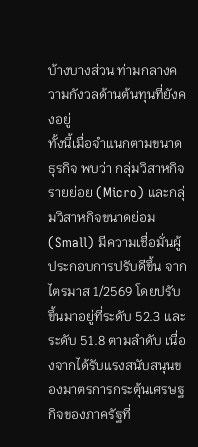บ้างบางส่วน ท่ามกลางความกังวลด้านต้นทุนที่ยังคงอยู่
ทั้งนี้เมื่อจำแนกตามขนาดธุรกิจ พบว่า กลุ่มวิสาหกิจรายย่อย (Micro) และกลุ่มวิสาหกิจขนาดย่อม (Small) มีความเชื่อมั่นผู้ประกอบการปรับดีขึ้น จากไตรมาส 1/2569 โดยปรับขึ้นมาอยู่ที่ระดับ 52.3 และระดับ 51.8 ตามลำดับ เนื่องจากได้รับแรงสนับสนุนของมาตรการกระตุ้นเศรษฐกิจของภาครัฐที่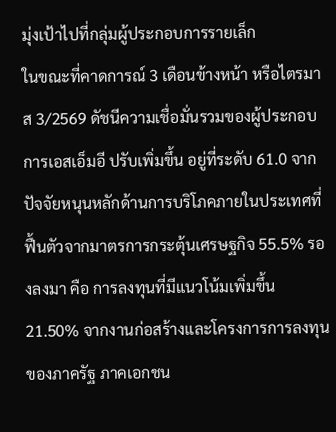มุ่งเป้าไปที่กลุ่มผู้ประกอบการรายเล็ก
ในขณะที่คาดการณ์ 3 เดือนข้างหน้า หรือไตรมาส 3/2569 ดัชนีความเชื่อมั่นรวมของผู้ประกอบการเอสเอ็มอี ปรับเพิ่มขึ้น อยู่ที่ระดับ 61.0 จากปัจจัยหนุนหลักด้านการบริโภคภายในประเทศที่ฟื้นตัวจากมาตรการกระตุ้นเศรษฐกิจ 55.5% รองลงมา คือ การลงทุนที่มีแนวโน้มเพิ่มขึ้น 21.50% จากงานก่อสร้างและโครงการการลงทุนของภาครัฐ ภาคเอกชน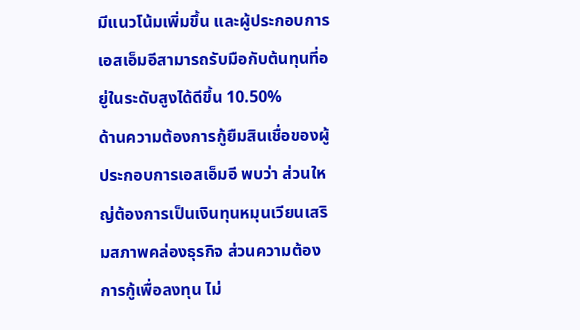มีแนวโน้มเพิ่มขึ้น และผู้ประกอบการเอสเอ็มอีสามารถรับมือกับต้นทุนที่อยู่ในระดับสูงได้ดีขึ้น 10.50%
ด้านความต้องการกู้ยืมสินเชื่อของผู้ประกอบการเอสเอ็มอี พบว่า ส่วนใหญ่ต้องการเป็นเงินทุนหมุนเวียนเสริมสภาพคล่องธุรกิจ ส่วนความต้องการกู้เพื่อลงทุน ไม่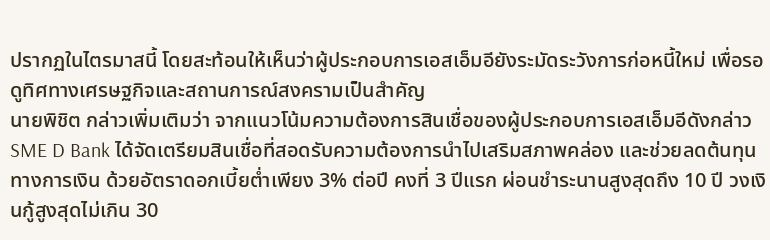ปรากฏในไตรมาสนี้ โดยสะท้อนให้เห็นว่าผู้ประกอบการเอสเอ็มอียังระมัดระวังการก่อหนี้ใหม่ เพื่อรอดูทิศทางเศรษฐกิจและสถานการณ์สงครามเป็นสำคัญ
นายพิชิต กล่าวเพิ่มเติมว่า จากแนวโน้มความต้องการสินเชื่อของผู้ประกอบการเอสเอ็มอีดังกล่าว SME D Bank ได้จัดเตรียมสินเชื่อที่สอดรับความต้องการนำไปเสริมสภาพคล่อง และช่วยลดต้นทุนทางการเงิน ด้วยอัตราดอกเบี้ยต่ำเพียง 3% ต่อปี คงที่ 3 ปีแรก ผ่อนชำระนานสูงสุดถึง 10 ปี วงเงินกู้สูงสุดไม่เกิน 30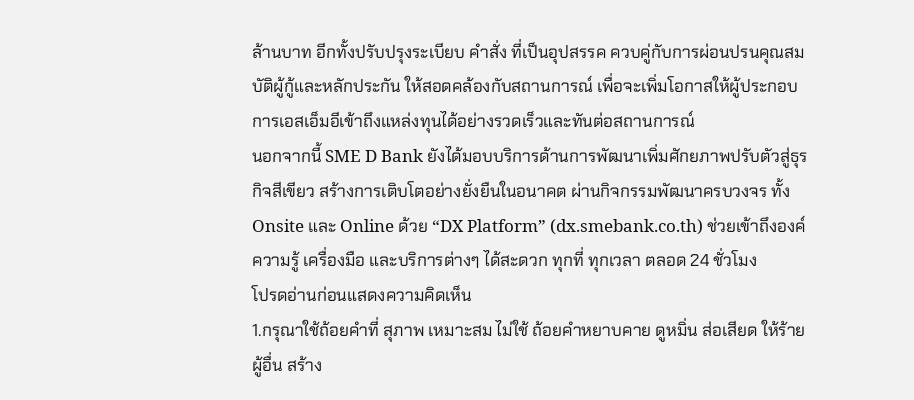ล้านบาท อีกทั้งปรับปรุงระเบียบ คำสั่ง ที่เป็นอุปสรรค ควบคู่กับการผ่อนปรนคุณสมบัติผู้กู้และหลักประกัน ให้สอดคล้องกับสถานการณ์ เพื่อจะเพิ่มโอกาสให้ผู้ประกอบการเอสเอ็มอีเข้าถึงแหล่งทุนได้อย่างรวดเร็วและทันต่อสถานการณ์
นอกจากนี้ SME D Bank ยังได้มอบบริการด้านการพัฒนาเพิ่มศักยภาพปรับตัวสู่ธุรกิจสีเขียว สร้างการเติบโตอย่างยั่งยืนในอนาคต ผ่านกิจกรรมพัฒนาครบวงจร ทั้ง Onsite และ Online ด้วย “DX Platform” (dx.smebank.co.th) ช่วยเข้าถึงองค์ความรู้ เครื่องมือ และบริการต่างๆ ได้สะดวก ทุกที่ ทุกเวลา ตลอด 24 ชั่วโมง
โปรดอ่านก่อนแสดงความคิดเห็น
1.กรุณาใช้ถ้อยคำที่ สุภาพ เหมาะสม ไม่ใช้ ถ้อยคำหยาบคาย ดูหมิ่น ส่อเสียด ให้ร้ายผู้อื่น สร้าง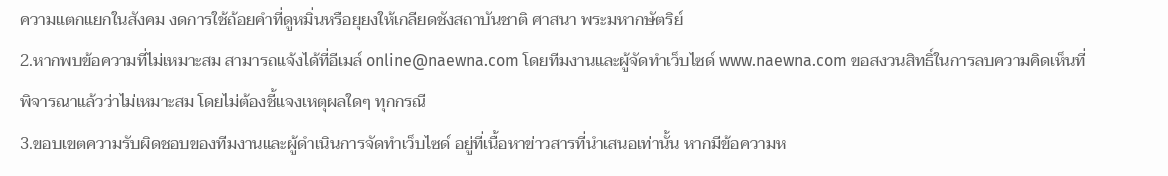ความแตกแยกในสังคม งดการใช้ถ้อยคำที่ดูหมิ่นหรือยุยงให้เกลียดชังสถาบันชาติ ศาสนา พระมหากษัตริย์
2.หากพบข้อความที่ไม่เหมาะสม สามารถแจ้งได้ที่อีเมล์ online@naewna.com โดยทีมงานและผู้จัดทำเว็บไซด์ www.naewna.com ขอสงวนสิทธิ์ในการลบความคิดเห็นที่พิจารณาแล้วว่าไม่เหมาะสม โดยไม่ต้องชี้แจงเหตุผลใดๆ ทุกกรณี
3.ขอบเขตความรับผิดชอบของทีมงานและผู้ดำเนินการจัดทำเว็บไซด์ อยู่ที่เนื้อหาข่าวสารที่นำเสนอเท่านั้น หากมีข้อความห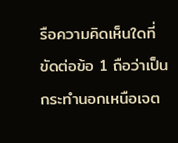รือความคิดเห็นใดที่ขัดต่อข้อ 1 ถือว่าเป็นกระทำนอกเหนือเจต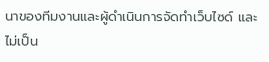นาของทีมงานและผู้ดำเนินการจัดทำเว็บไซด์ และไม่เป็น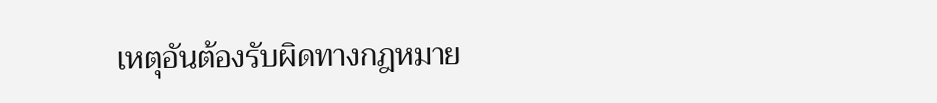เหตุอันต้องรับผิดทางกฎหมาย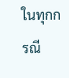ในทุกกรณี